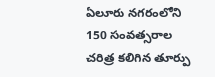ఏలూరు నగరంలోని 150 సంవత్సరాల చరిత్ర కలిగిన తూర్పు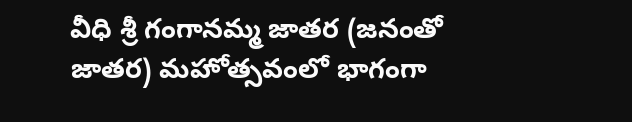వీధి శ్రీ గంగానమ్మ జాతర (జనంతో జాతర) మహోత్సవంలో భాగంగా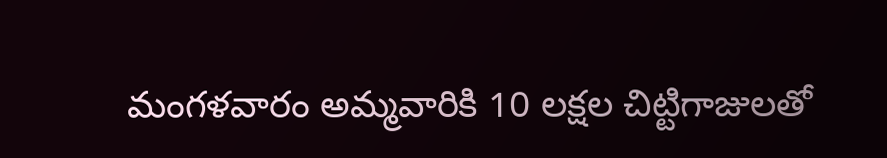మంగళవారం అమ్మవారికి 10 లక్షల చిట్టిగాజులతో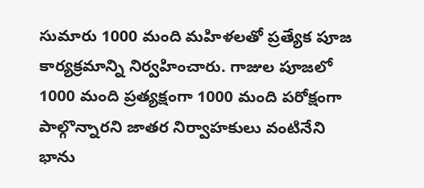సుమారు 1000 మంది మహిళలతో ప్రత్యేక పూజ కార్యక్రమాన్ని నిర్వహించారు. గాజుల పూజలో 1000 మంది ప్రత్యక్షంగా 1000 మంది పరోక్షంగా పాల్గొన్నారని జాతర నిర్వాహకులు వంటినేని భాను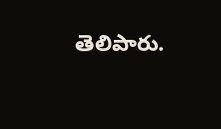తెలిపారు.